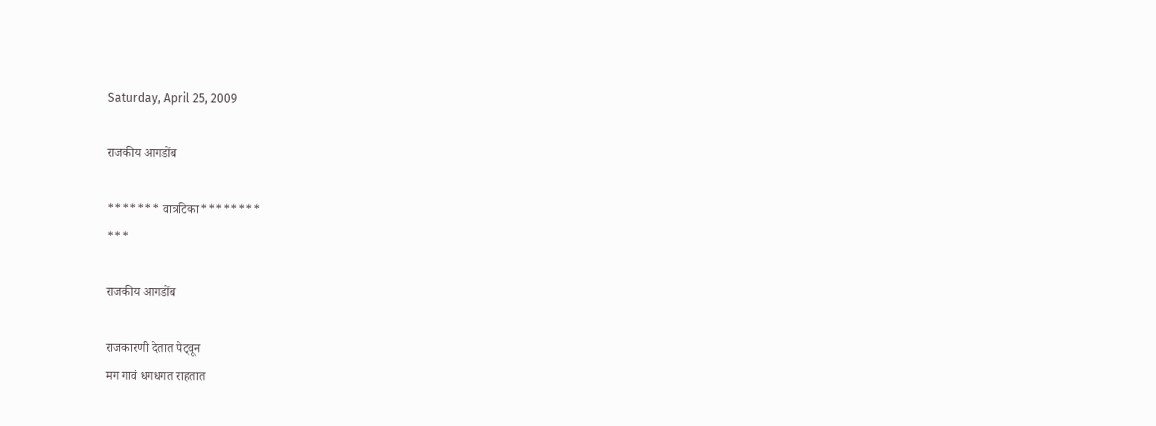Saturday, April 25, 2009

राजकीय आगडोंब

******* वात्रटिका********
***

राजकीय आगडोंब

राजकारणी देतात पेट्वून
मग गावं धगधगत राहतात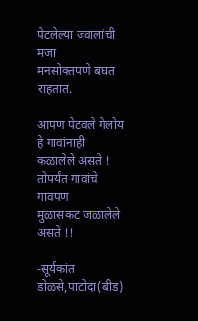पेटलेल्या ज्वालांची मजा
मनसोक्तपणे बघत राहतात.

आपण पेटवले गेलोय
हे गावांनाही कळालेले असते !
तोपर्यंत गावांचे गावपण
मुळासकट जळालेले असते !!

-सूर्यकांत डोळसे,पाटोदा(बीड)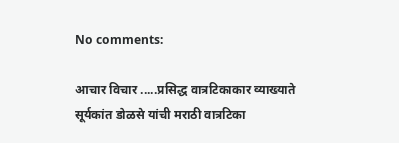No comments:

आचार विचार .....प्रसिद्ध वात्रटिकाकार व्याख्याते सूर्यकांत डोळसे यांची मराठी वात्रटिका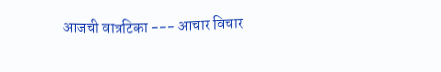आजची वात्रटिका --- आचार विचार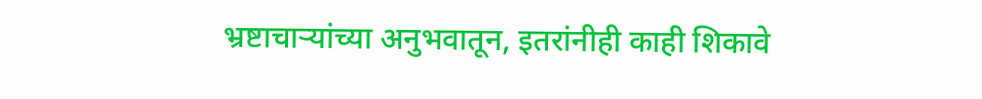भ्रष्टाचाऱ्यांच्या अनुभवातून, इतरांनीही काही शिकावे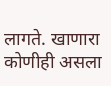लागते. खाणारा कोणीही असला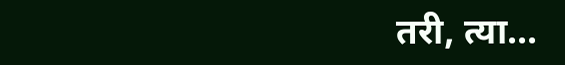तरी, त्या...